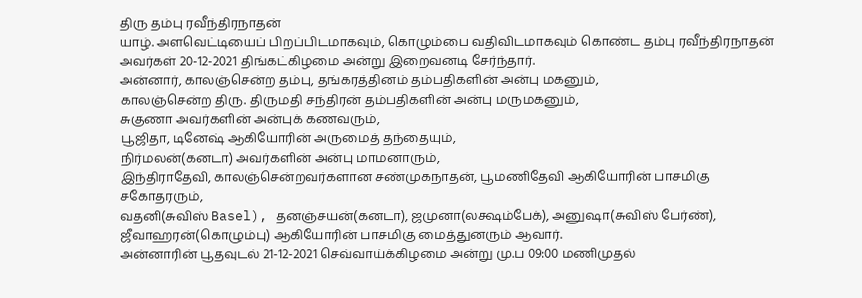திரு தம்பு ரவீந்திரநாதன்
யாழ். அளவெட்டியைப் பிறப்பிடமாகவும், கொழும்பை வதிவிடமாகவும் கொண்ட தம்பு ரவீந்திரநாதன் அவர்கள் 20-12-2021 திங்கட்கிழமை அன்று இறைவனடி சேர்ந்தார்.
அன்னார், காலஞ்சென்ற தம்பு, தங்கரத்தினம் தம்பதிகளின் அன்பு மகனும்,
காலஞ்சென்ற திரு. திருமதி சந்திரன் தம்பதிகளின் அன்பு மருமகனும்,
சுகுணா அவர்களின் அன்புக் கணவரும்,
பூஜிதா, டினேஷ் ஆகியோரின் அருமைத் தந்தையும்,
நிர்மலன்(கனடா) அவர்களின் அன்பு மாமனாரும்,
இந்திராதேவி, காலஞ்சென்றவர்களான சண்முகநாதன், பூமணிதேவி ஆகியோரின் பாசமிகு சகோதரரும்,
வதனி(சுவிஸ் Basel), தனஞ்சயன்(கனடா), ஜமுனா(லக்ஷம்பேக்), அனுஷா(சுவிஸ் பேர்ண்), ஜீவாஹரன்(கொழும்பு) ஆகியோரின் பாசமிகு மைத்துனரும் ஆவார்.
அன்னாரின் பூதவுடல் 21-12-2021 செவ்வாய்க்கிழமை அன்று மு.ப 09:00 மணிமுதல்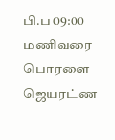பி.ப 09:00 மணிவரை பொரளை ஜெயரட்ண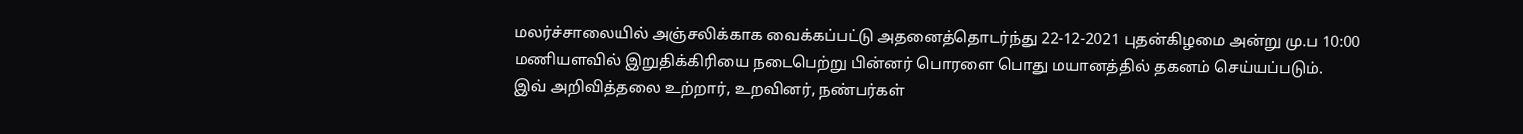மலர்ச்சாலையில் அஞ்சலிக்காக வைக்கப்பட்டு அதனைத்தொடர்ந்து 22-12-2021 புதன்கிழமை அன்று மு.ப 10:00 மணியளவில் இறுதிக்கிரியை நடைபெற்று பின்னர் பொரளை பொது மயானத்தில் தகனம் செய்யப்படும்.
இவ் அறிவித்தலை உற்றார், உறவினர், நண்பர்கள்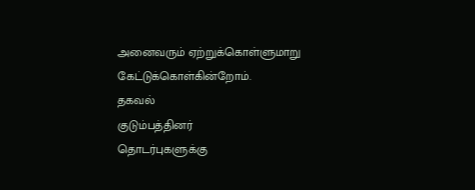அனைவரும் ஏற்றுக்கொள்ளுமாறு கேட்டுக்கொள்கின்றோம்.
தகவல்
குடும்பத்தினர்
தொடர்புகளுக்கு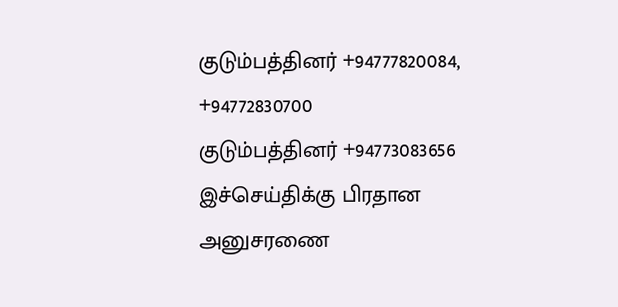குடும்பத்தினர் +94777820084, +94772830700
குடும்பத்தினர் +94773083656
இச்செய்திக்கு பிரதான அனுசரணை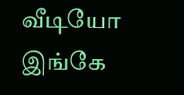வீடியோ இங்கே